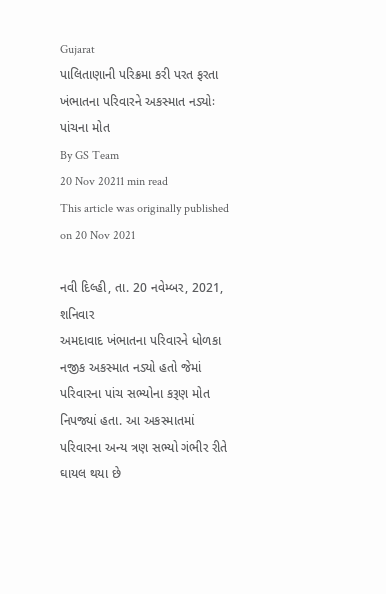Gujarat
પાલિતાણાની પરિક્રમા કરી પરત ફરતા ખંભાતના પરિવારને અકસ્માત નડ્યોઃ પાંચના મોત
By GS Team
20 Nov 20211 min read
This article was originally published on 20 Nov 2021

નવી દિલ્હી, તા. 20 નવેમ્બર, 2021, શનિવાર
અમદાવાદ ખંભાતના પરિવારને ધોળકા નજીક અકસ્માત નડ્યો હતો જેમાં પરિવારના પાંચ સભ્યોના કરૂણ મોત નિપજ્યાં હતા. આ અકસ્માતમાં પરિવારના અન્ય ત્રણ સભ્યો ગંભીર રીતે ઘાયલ થયા છે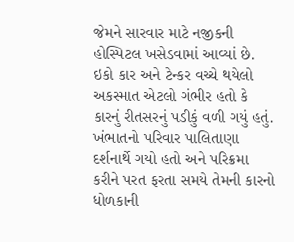જેમને સારવાર માટે નજીકની હોસ્પિટલ ખસેડવામાં આવ્યાં છે. ઇકો કાર અને ટેન્કર વચ્ચે થયેલો અકસ્માત એટલો ગંભીર હતો કે કારનું રીતસરનું પડીકું વળી ગયું હતું.
ખંભાતનો પરિવાર પાલિતાણા દર્શનાર્થે ગયો હતો અને પરિક્રમા કરીને પરત ફરતા સમયે તેમની કારનો ધોળકાની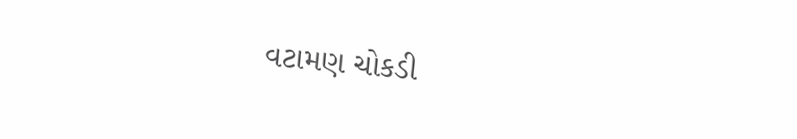વટામણ ચોકડી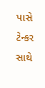પાસે ટેન્કર સાથે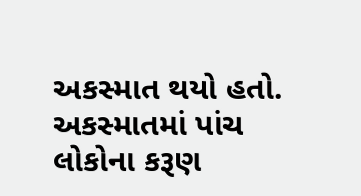અકસ્માત થયો હતો. અકસ્માતમાં પાંચ લોકોના કરૂણ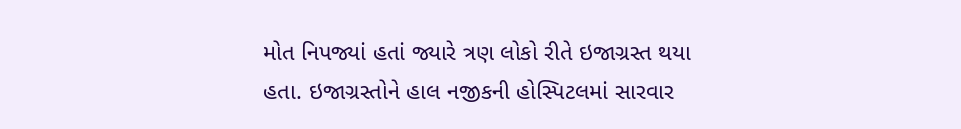મોત નિપજ્યાં હતાં જ્યારે ત્રણ લોકો રીતે ઇજાગ્રસ્ત થયા હતા. ઇજાગ્રસ્તોને હાલ નજીકની હોસ્પિટલમાં સારવાર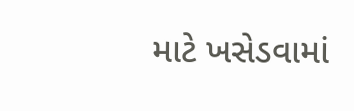માટે ખસેડવામાં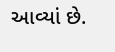આવ્યાં છે.